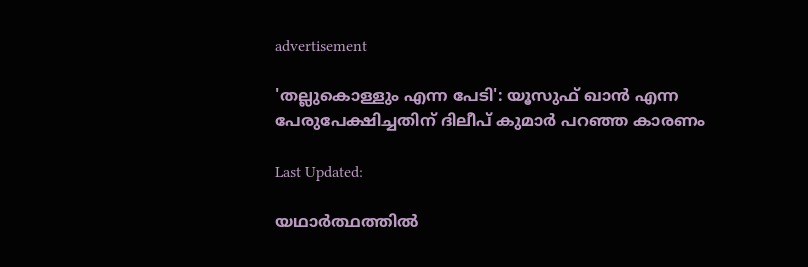advertisement

'തല്ലുകൊള്ളും എന്ന പേടി': യൂസുഫ് ഖാൻ എന്ന പേരുപേക്ഷിച്ചതിന് ദിലീപ് കുമാർ പറഞ്ഞ കാരണം

Last Updated:

യഥാർത്ഥത്തിൽ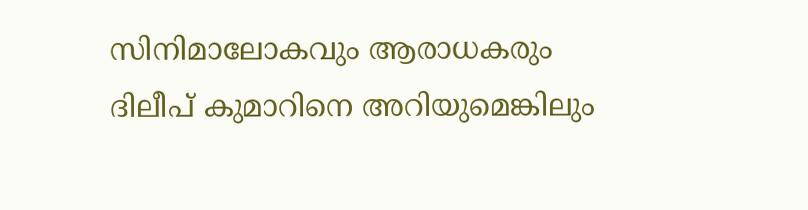സിനിമാലോകവും ആരാധകരും ദിലീപ് കുമാറിനെ അറിയുമെങ്കിലും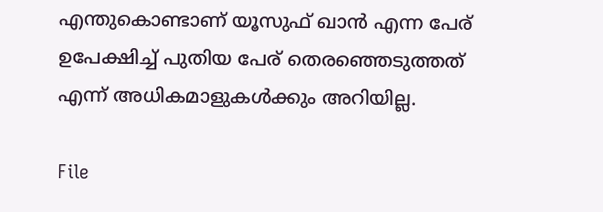എന്തുകൊണ്ടാണ് യൂസുഫ് ഖാൻ എന്ന പേര് ഉപേക്ഷിച്ച് പുതിയ പേര് തെരഞ്ഞെടുത്തത് എന്ന് അധികമാളുകൾക്കും അറിയില്ല.

File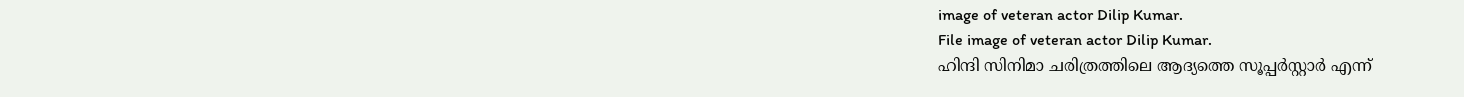image of veteran actor Dilip Kumar.
File image of veteran actor Dilip Kumar.
ഹിന്ദി സിനിമാ ചരിത്രത്തിലെ ആദ്യത്തെ സൂപ്പർസ്റ്റാർ എന്ന്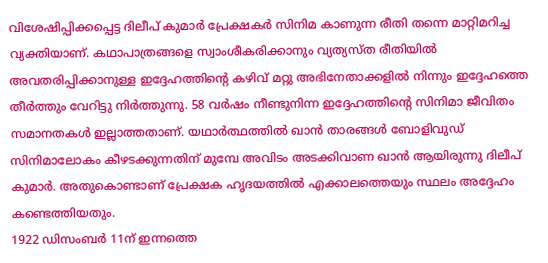വിശേഷിപ്പിക്കപ്പെട്ട ദിലീപ് കുമാർ പ്രേക്ഷകർ സിനിമ കാണുന്ന രീതി തന്നെ മാറ്റിമറിച്ച വ്യക്തിയാണ്. കഥാപാത്രങ്ങളെ സ്വാംശീകരിക്കാനും വ്യത്യസ്ത രീതിയിൽ അവതരിപ്പിക്കാനുള്ള ഇദ്ദേഹത്തിന്റെ കഴിവ് മറ്റു അഭിനേതാക്കളിൽ നിന്നും ഇദ്ദേഹത്തെ തീർത്തും വേറിട്ടു നിർത്തുന്നു. 58 വർഷം നീണ്ടുനിന്ന ഇദ്ദേഹത്തിന്റെ സിനിമാ ജീവിതം സമാനതകൾ ഇല്ലാത്തതാണ്. യഥാർത്ഥത്തിൽ ഖാൻ താരങ്ങൾ ബോളിവുഡ് സിനിമാലോകം കീഴടക്കുന്നതിന് മുമ്പേ അവിടം അടക്കിവാണ ഖാൻ ആയിരുന്നു ദിലീപ് കുമാർ. അതുകൊണ്ടാണ് പ്രേക്ഷക ഹൃദയത്തിൽ എക്കാലത്തെയും സ്ഥലം അദ്ദേഹം കണ്ടെത്തിയതും.
1922 ഡിസംബർ 11ന് ഇന്നത്തെ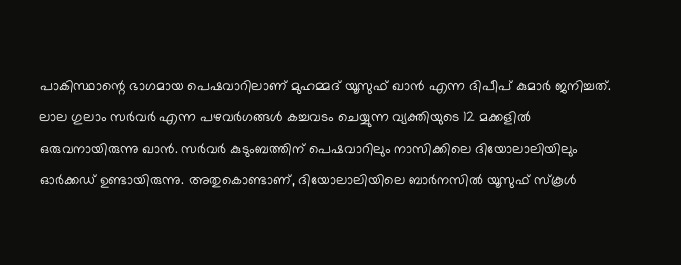പാകിസ്ഥാന്റെ ഭാഗമായ പെഷവാറിലാണ് മുഹമ്മദ് യൂസുഫ് ഖാൻ എന്ന ദിപീപ് കുമാർ ജനിച്ചത്. ലാല ഗുലാം സർവർ എന്ന പഴവർഗങ്ങൾ കച്ചവടം ചെയ്യുന്ന വ്യക്തിയുടെ 12 മക്കളിൽ ഒരുവനായിരുന്നു ഖാൻ. സർവർ കുടുംബത്തിന് പെഷവാറിലും നാസിക്കിലെ ദിയോലാലിയിലും ഓർക്കഡ് ഉണ്ടായിരുന്നു. അതുകൊണ്ടാണ്, ദിയോലാലിയിലെ ബാർനസിൽ യൂസുഫ് സ്കൂൾ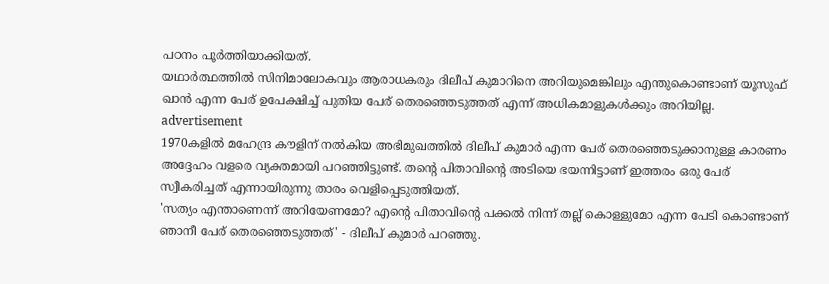പഠനം പൂർത്തിയാക്കിയത്.
യഥാർത്ഥത്തിൽ സിനിമാലോകവും ആരാധകരും ദിലീപ് കുമാറിനെ അറിയുമെങ്കിലും എന്തുകൊണ്ടാണ് യൂസുഫ് ഖാൻ എന്ന പേര് ഉപേക്ഷിച്ച് പുതിയ പേര് തെരഞ്ഞെടുത്തത് എന്ന് അധികമാളുകൾക്കും അറിയില്ല.
advertisement
1970കളിൽ മഹേന്ദ്ര കൗളിന് നൽകിയ അഭിമുഖത്തിൽ ദിലീപ് കുമാർ എന്ന പേര് തെരഞ്ഞെടുക്കാനുള്ള കാരണം അദ്ദേഹം വളരെ വ്യക്തമായി പറഞ്ഞിട്ടുണ്ട്. തന്റെ പിതാവിന്റെ അടിയെ ഭയന്നിട്ടാണ് ഇത്തരം ഒരു പേര് സ്വീകരിച്ചത് എന്നായിരുന്നു താരം വെളിപ്പെടുത്തിയത്.
'സത്യം എന്താണെന്ന് അറിയേണമോ? എന്റെ പിതാവിന്റെ പക്കൽ നിന്ന് തല്ല് കൊള്ളുമോ എന്ന പേടി കൊണ്ടാണ് ഞാനീ പേര് തെരഞ്ഞെടുത്തത്' - ദിലീപ് കുമാർ പറഞ്ഞു.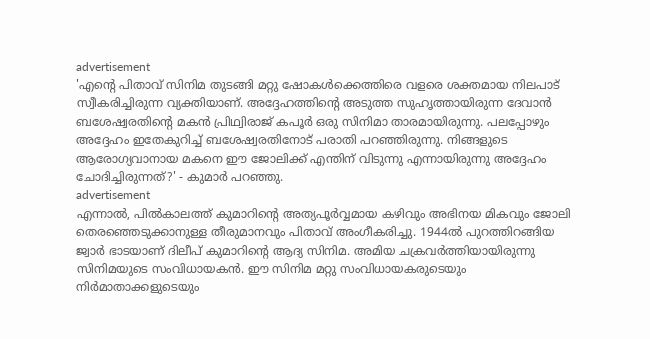advertisement
'എന്റെ പിതാവ് സിനിമ തുടങ്ങി മറ്റു ഷോകൾക്കെത്തിരെ വളരെ ശക്തമായ നിലപാട് സ്വീകരിച്ചിരുന്ന വ്യക്തിയാണ്. അദ്ദേഹത്തിന്റെ അടുത്ത സുഹൃത്തായിരുന്ന ദേവാൻ ബശേഷ്വരതിന്റെ മകൻ പ്രിഥ്വിരാജ് കപൂർ ഒരു സിനിമാ താരമായിരുന്നു. പലപ്പോഴും അദ്ദേഹം ഇതേകുറിച്ച് ബശേഷ്വരതിനോട് പരാതി പറഞ്ഞിരുന്നു. നിങ്ങളുടെ ആരോഗ്യവാനായ മകനെ ഈ ജോലിക്ക് എന്തിന് വിടുന്നു എന്നായിരുന്നു അദ്ദേഹം ചോദിച്ചിരുന്നത്?' - കുമാർ പറഞ്ഞു.
advertisement
എന്നാൽ, പിൽകാലത്ത് കുമാറിന്റെ അത്യപൂർവ്വമായ കഴിവും അഭിനയ മികവും ജോലി തെരഞ്ഞെടുക്കാനുള്ള തീരുമാനവും പിതാവ് അംഗീകരിച്ചു. 1944ൽ പുറത്തിറങ്ങിയ ജ്വാർ ഭാടയാണ് ദിലീപ് കുമാറിന്റെ ആദ്യ സിനിമ. അമിയ ചക്രവർത്തിയായിരുന്നു സിനിമയുടെ സംവിധായകൻ. ഈ സിനിമ മറ്റു സംവിധായകരുടെയും നിർമാതാക്കളുടെയും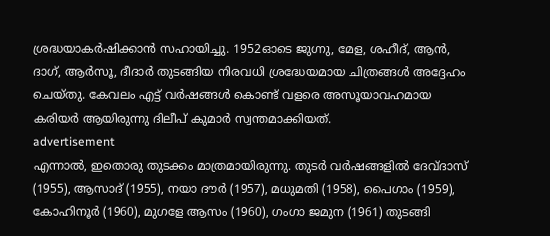ശ്രദ്ധയാകർഷിക്കാൻ സഹായിച്ചു. 1952ഓടെ ജുഗ്നു, മേള, ശഹീദ്, ആൻ, ദാഗ്, ആർസൂ, ദീദാർ തുടങ്ങിയ നിരവധി ശ്രദ്ധേയമായ ചിത്രങ്ങൾ അദ്ദേഹം ചെയ്തു. കേവലം എട്ട് വർഷങ്ങൾ കൊണ്ട് വളരെ അസൂയാവഹമായ കരിയർ ആയിരുന്നു ദിലീപ് കുമാർ സ്വന്തമാക്കിയത്.
advertisement
എന്നാൽ, ഇതൊരു തുടക്കം മാത്രമായിരുന്നു. തുടർ വർഷങ്ങളിൽ ദേവ്ദാസ് (1955), ആസാദ് (1955), നയാ ദൗർ (1957), മധുമതി (1958), പൈഗാം (1959), കോഹിനൂർ (1960), മുഗളേ ആസം (1960), ഗംഗാ ജമുന (1961) തുടങ്ങി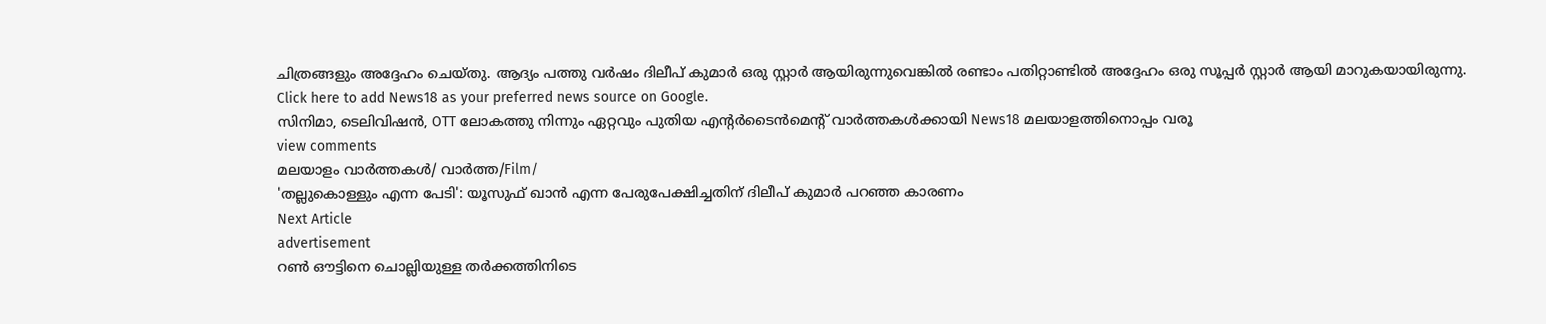ചിത്രങ്ങളും അദ്ദേഹം ചെയ്തു. ആദ്യം പത്തു വർഷം ദിലീപ് കുമാർ ഒരു സ്റ്റാർ ആയിരുന്നുവെങ്കിൽ രണ്ടാം പതിറ്റാണ്ടിൽ അദ്ദേഹം ഒരു സൂപ്പർ സ്റ്റാർ ആയി മാറുകയായിരുന്നു.
Click here to add News18 as your preferred news source on Google.
സിനിമാ, ടെലിവിഷൻ, OTT ലോകത്തു നിന്നും ഏറ്റവും പുതിയ എന്റർടൈൻമെന്റ് വാർത്തകൾക്കായി News18 മലയാളത്തിനൊപ്പം വരൂ
view comments
മലയാളം വാർത്തകൾ/ വാർത്ത/Film/
'തല്ലുകൊള്ളും എന്ന പേടി': യൂസുഫ് ഖാൻ എന്ന പേരുപേക്ഷിച്ചതിന് ദിലീപ് കുമാർ പറഞ്ഞ കാരണം
Next Article
advertisement
റൺ ഔട്ടിനെ ചൊല്ലിയുള്ള തർക്കത്തിനിടെ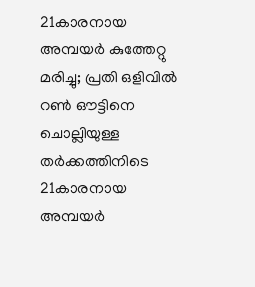21കാരനായ അമ്പയർ കുത്തേറ്റു മരിച്ചു; പ്രതി ഒളിവിൽ
റൺ ഔട്ടിനെ ചൊല്ലിയുള്ള തർക്കത്തിനിടെ 21കാരനായ അമ്പയർ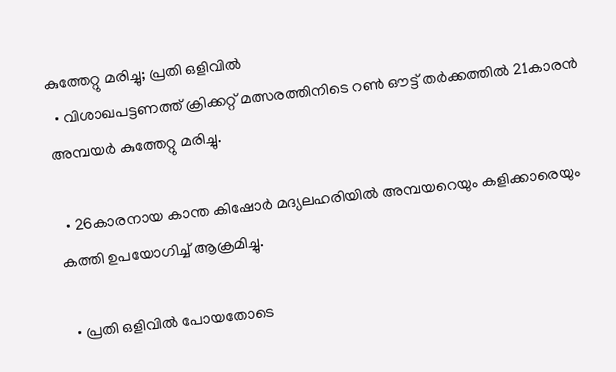കുത്തേറ്റു മരിച്ചു; പ്രതി ഒളിവിൽ
  • വിശാഖപട്ടണത്ത് ക്രിക്കറ്റ് മത്സരത്തിനിടെ റൺ ഔട്ട് തർക്കത്തിൽ 21കാരൻ അമ്പയർ കുത്തേറ്റു മരിച്ചു.

  • 26കാരനായ കാന്ത കിഷോർ മദ്യലഹരിയിൽ അമ്പയറെയും കളിക്കാരെയും കത്തി ഉപയോഗിച്ച് ആക്രമിച്ചു.

  • പ്രതി ഒളിവിൽ പോയതോടെ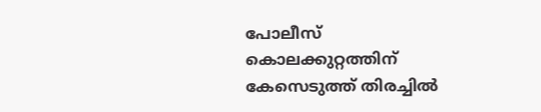പോലീസ് കൊലക്കുറ്റത്തിന് കേസെടുത്ത് തിരച്ചിൽ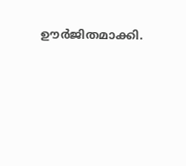ഊർജിതമാക്കി.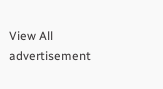View All
advertisement